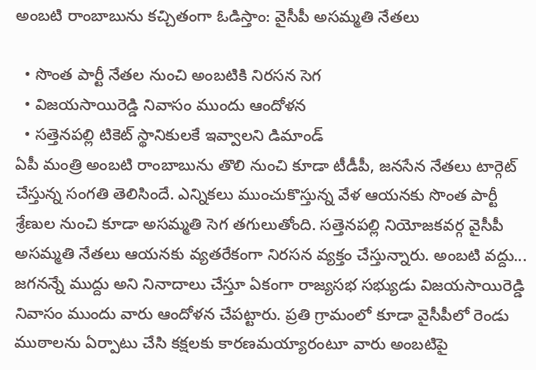అంబటి రాంబాబును కచ్చితంగా ఓడిస్తాం: వైసీపీ అసమ్మతి నేతలు

  • సొంత పార్టీ నేతల నుంచి అంబటికి నిరసన సెగ
  • విజయసాయిరెడ్డి నివాసం ముందు ఆందోళన
  • సత్తెనపల్లి టికెట్ స్థానికులకే ఇవ్వాలని డిమాండ్
ఏపీ మంత్రి అంబటి రాంబాబును తొలి నుంచి కూడా టీడీపీ, జనసేన నేతలు టార్గెట్ చేస్తున్న సంగతి తెలిసిందే. ఎన్నికలు ముంచుకొస్తున్న వేళ ఆయనకు సొంత పార్టీ శ్రేణుల నుంచి కూడా అసమ్మతి సెగ తగులుతోంది. సత్తెనపల్లి నియోజకవర్గ వైసీపీ అసమ్మతి నేతలు ఆయనకు వ్యతరేకంగా నిరసన వ్యక్తం చేస్తున్నారు. అంబటి వద్దు... జగనన్నే ముద్దు అని నినాదాలు చేస్తూ ఏకంగా రాజ్యసభ సభ్యుడు విజయసాయిరెడ్డి నివాసం ముందు వారు ఆందోళన చేపట్టారు. ప్రతి గ్రామంలో కూడా వైసీపీలో రెండు ముఠాలను ఏర్పాటు చేసి కక్షలకు కారణమయ్యారంటూ వారు అంబటిపై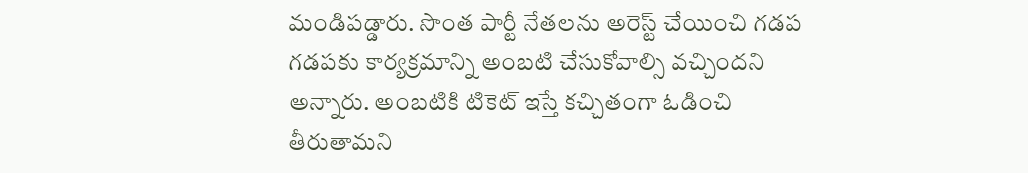మండిపడ్డారు. సొంత పార్టీ నేతలను అరెస్ట్ చేయించి గడప గడపకు కార్యక్రమాన్ని అంబటి చేసుకోవాల్సి వచ్చిందని అన్నారు. అంబటికి టికెట్ ఇస్తే కచ్చితంగా ఓడించి తీరుతామని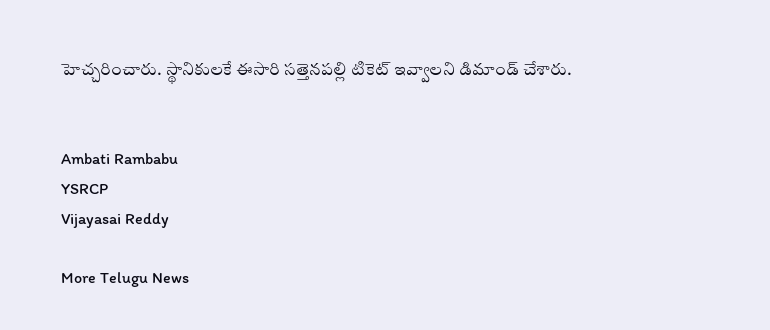హెచ్చరించారు. స్థానికులకే ఈసారి సత్తెనపల్లి టికెట్ ఇవ్వాలని డిమాండ్ చేశారు.


Ambati Rambabu
YSRCP
Vijayasai Reddy

More Telugu News